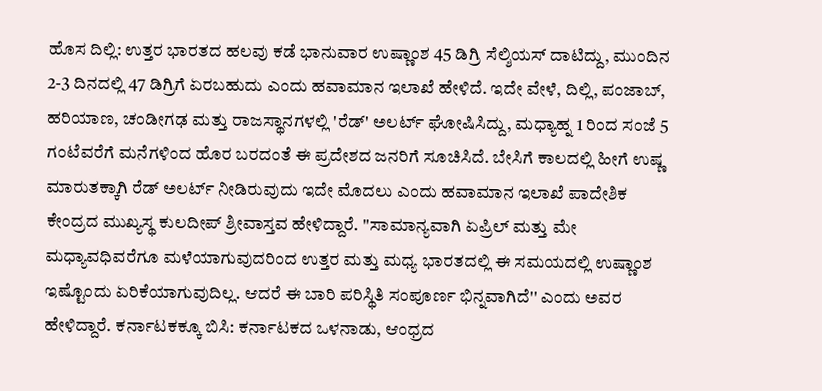ಹೊಸ ದಿಲ್ಲಿ: ಉತ್ತರ ಭಾರತದ ಹಲವು ಕಡೆ ಭಾನುವಾರ ಉಷ್ಣಾಂಶ 45 ಡಿಗ್ರಿ ಸೆಲ್ಶಿಯಸ್ ದಾಟಿದ್ದು, ಮುಂದಿನ 2-3 ದಿನದಲ್ಲಿ 47 ಡಿಗ್ರಿಗೆ ಏರಬಹುದು ಎಂದು ಹವಾಮಾನ ಇಲಾಖೆ ಹೇಳಿದೆ. ಇದೇ ವೇಳೆ, ದಿಲ್ಲಿ, ಪಂಜಾಬ್, ಹರಿಯಾಣ, ಚಂಡೀಗಢ ಮತ್ತು ರಾಜಸ್ಥಾನಗಳಲ್ಲಿ 'ರೆಡ್' ಅಲರ್ಟ್ ಘೋಷಿಸಿದ್ದು, ಮಧ್ಯಾಹ್ನ 1 ರಿಂದ ಸಂಜೆ 5 ಗಂಟೆವರೆಗೆ ಮನೆಗಳಿಂದ ಹೊರ ಬರದಂತೆ ಈ ಪ್ರದೇಶದ ಜನರಿಗೆ ಸೂಚಿಸಿದೆ. ಬೇಸಿಗೆ ಕಾಲದಲ್ಲಿ ಹೀಗೆ ಉಷ್ಣ ಮಾರುತಕ್ಕಾಗಿ ರೆಡ್ ಅಲರ್ಟ್ ನೀಡಿರುವುದು ಇದೇ ಮೊದಲು ಎಂದು ಹವಾಮಾನ ಇಲಾಖೆ ಪಾದೇಶಿಕ ಕೇಂದ್ರದ ಮುಖ್ಯಸ್ಥ ಕುಲದೀಪ್ ಶ್ರೀವಾಸ್ತವ ಹೇಳಿದ್ದಾರೆ. ''ಸಾಮಾನ್ಯವಾಗಿ ಏಪ್ರಿಲ್ ಮತ್ತು ಮೇ ಮಧ್ಯಾವಧಿವರೆಗೂ ಮಳೆಯಾಗುವುದರಿಂದ ಉತ್ತರ ಮತ್ತು ಮಧ್ಯ ಭಾರತದಲ್ಲಿ ಈ ಸಮಯದಲ್ಲಿ ಉಷ್ಣಾಂಶ ಇಷ್ಟೊಂದು ಏರಿಕೆಯಾಗುವುದಿಲ್ಲ. ಆದರೆ ಈ ಬಾರಿ ಪರಿಸ್ಥಿತಿ ಸಂಪೂರ್ಣ ಭಿನ್ನವಾಗಿದೆ'' ಎಂದು ಅವರ ಹೇಳಿದ್ದಾರೆ. ಕರ್ನಾಟಕಕ್ಕೂ ಬಿಸಿ: ಕರ್ನಾಟಕದ ಒಳನಾಡು, ಆಂಧ್ರದ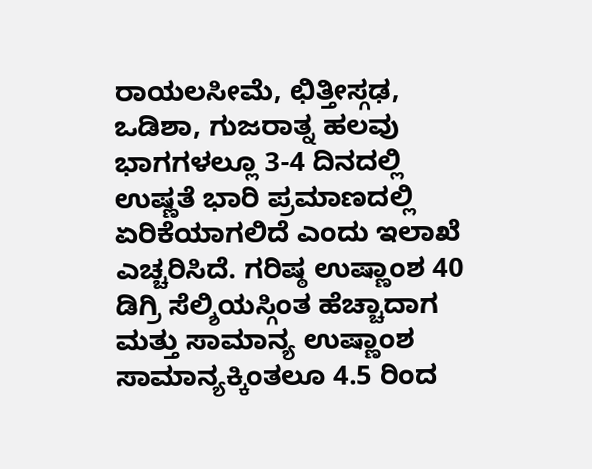ರಾಯಲಸೀಮೆ, ಛಿತ್ತೀಸ್ಗಢ, ಒಡಿಶಾ, ಗುಜರಾತ್ನ ಹಲವು ಭಾಗಗಳಲ್ಲೂ 3-4 ದಿನದಲ್ಲಿ ಉಷ್ಣತೆ ಭಾರಿ ಪ್ರಮಾಣದಲ್ಲಿ ಏರಿಕೆಯಾಗಲಿದೆ ಎಂದು ಇಲಾಖೆ ಎಚ್ಚರಿಸಿದೆ. ಗರಿಷ್ಠ ಉಷ್ಣಾಂಶ 40 ಡಿಗ್ರಿ ಸೆಲ್ಶಿಯಸ್ಗಿಂತ ಹೆಚ್ಚಾದಾಗ ಮತ್ತು ಸಾಮಾನ್ಯ ಉಷ್ಣಾಂಶ ಸಾಮಾನ್ಯಕ್ಕಿಂತಲೂ 4.5 ರಿಂದ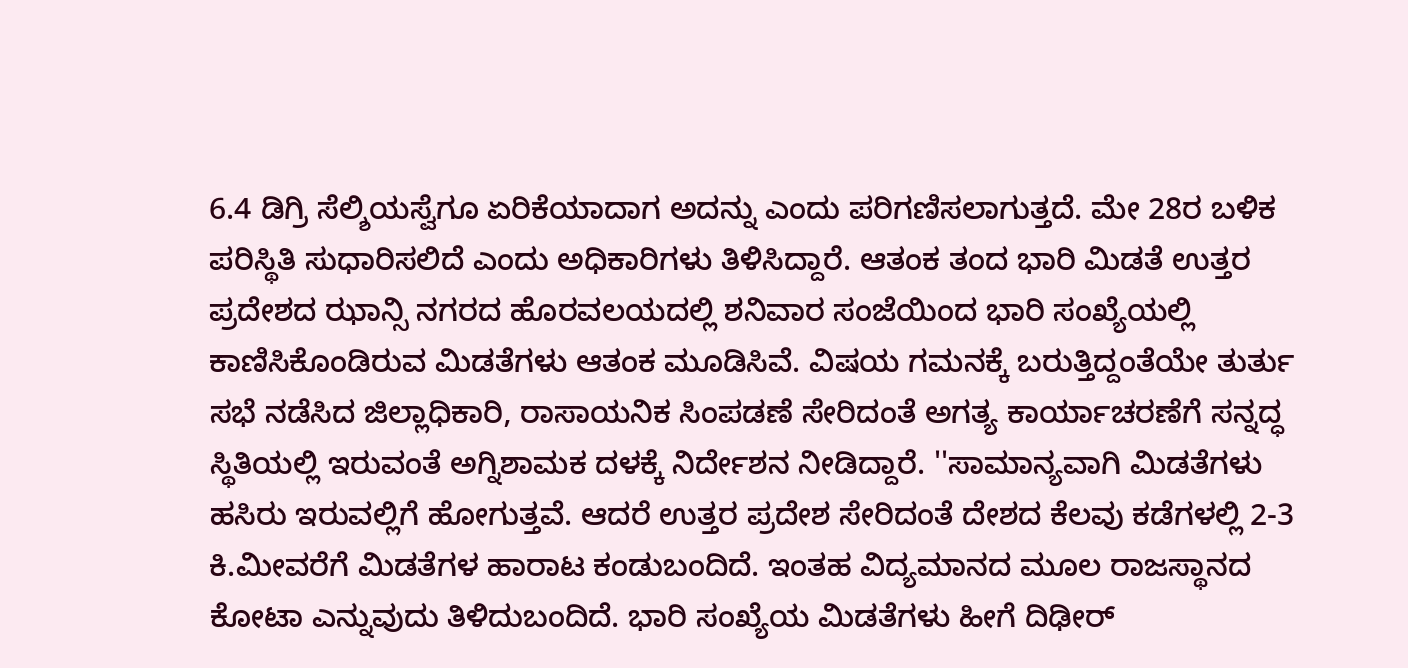6.4 ಡಿಗ್ರಿ ಸೆಲ್ಶಿಯಸ್ವೆಗೂ ಏರಿಕೆಯಾದಾಗ ಅದನ್ನು ಎಂದು ಪರಿಗಣಿಸಲಾಗುತ್ತದೆ. ಮೇ 28ರ ಬಳಿಕ ಪರಿಸ್ಥಿತಿ ಸುಧಾರಿಸಲಿದೆ ಎಂದು ಅಧಿಕಾರಿಗಳು ತಿಳಿಸಿದ್ದಾರೆ. ಆತಂಕ ತಂದ ಭಾರಿ ಮಿಡತೆ ಉತ್ತರ ಪ್ರದೇಶದ ಝಾನ್ಸಿ ನಗರದ ಹೊರವಲಯದಲ್ಲಿ ಶನಿವಾರ ಸಂಜೆಯಿಂದ ಭಾರಿ ಸಂಖ್ಯೆಯಲ್ಲಿ ಕಾಣಿಸಿಕೊಂಡಿರುವ ಮಿಡತೆಗಳು ಆತಂಕ ಮೂಡಿಸಿವೆ. ವಿಷಯ ಗಮನಕ್ಕೆ ಬರುತ್ತಿದ್ದಂತೆಯೇ ತುರ್ತು ಸಭೆ ನಡೆಸಿದ ಜಿಲ್ಲಾಧಿಕಾರಿ, ರಾಸಾಯನಿಕ ಸಿಂಪಡಣೆ ಸೇರಿದಂತೆ ಅಗತ್ಯ ಕಾರ್ಯಾಚರಣೆಗೆ ಸನ್ನದ್ಧ ಸ್ಥಿತಿಯಲ್ಲಿ ಇರುವಂತೆ ಅಗ್ನಿಶಾಮಕ ದಳಕ್ಕೆ ನಿರ್ದೇಶನ ನೀಡಿದ್ದಾರೆ. ''ಸಾಮಾನ್ಯವಾಗಿ ಮಿಡತೆಗಳು ಹಸಿರು ಇರುವಲ್ಲಿಗೆ ಹೋಗುತ್ತವೆ. ಆದರೆ ಉತ್ತರ ಪ್ರದೇಶ ಸೇರಿದಂತೆ ದೇಶದ ಕೆಲವು ಕಡೆಗಳಲ್ಲಿ 2-3 ಕಿ.ಮೀವರೆಗೆ ಮಿಡತೆಗಳ ಹಾರಾಟ ಕಂಡುಬಂದಿದೆ. ಇಂತಹ ವಿದ್ಯಮಾನದ ಮೂಲ ರಾಜಸ್ಥಾನದ ಕೋಟಾ ಎನ್ನುವುದು ತಿಳಿದುಬಂದಿದೆ. ಭಾರಿ ಸಂಖ್ಯೆಯ ಮಿಡತೆಗಳು ಹೀಗೆ ದಿಢೀರ್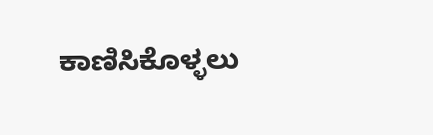ಕಾಣಿಸಿಕೊಳ್ಳಲು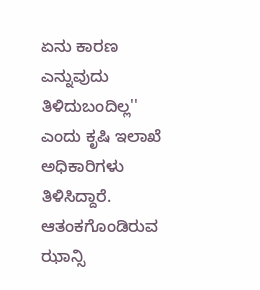ಏನು ಕಾರಣ ಎನ್ನುವುದು ತಿಳಿದುಬಂದಿಲ್ಲ'' ಎಂದು ಕೃಷಿ ಇಲಾಖೆ ಅಧಿಕಾರಿಗಳು ತಿಳಿಸಿದ್ದಾರೆ. ಆತಂಕಗೊಂಡಿರುವ ಝಾನ್ಸಿ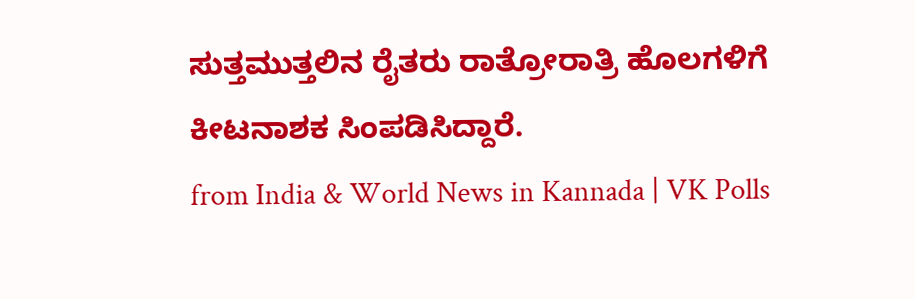ಸುತ್ತಮುತ್ತಲಿನ ರೈತರು ರಾತ್ರೋರಾತ್ರಿ ಹೊಲಗಳಿಗೆ ಕೀಟನಾಶಕ ಸಿಂಪಡಿಸಿದ್ದಾರೆ.
from India & World News in Kannada | VK Polls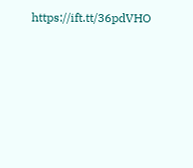https://ift.tt/36pdVHO